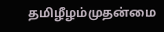தமிழீழம்முதன்மை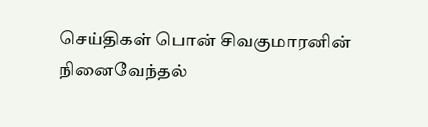செய்திகள் பொன் சிவகுமாரனின் நினைவேந்தல்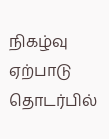நிகழ்வு ஏற்பாடு தொடர்பில்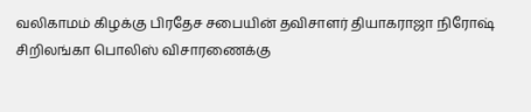வலிகாமம் கிழக்கு பிரதேச சபையின் தவிசாளர் தியாகராஜா நிரோஷ் சிறிலங்கா பொலிஸ் விசாரணைக்கு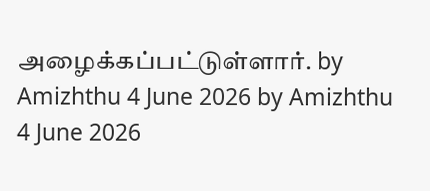அழைக்கப்பட்டுள்ளார். by Amizhthu 4 June 2026 by Amizhthu 4 June 2026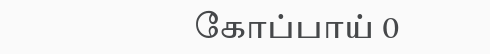கோப்பாய் 0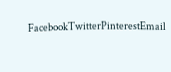FacebookTwitterPinterestEmail